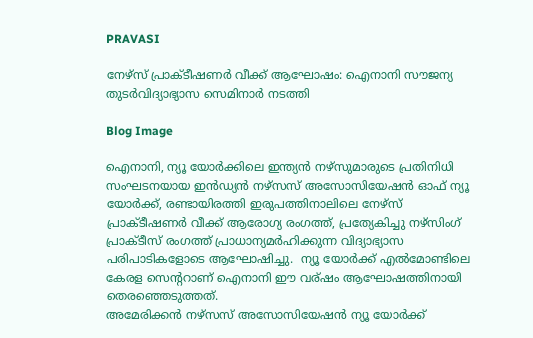PRAVASI

നേഴ്സ് പ്രാക്ടീഷണർ വീക്ക് ആഘോഷം: ഐനാനി സൗജന്യ തുടർവിദ്യാഭ്യാസ സെമിനാർ നടത്തി

Blog Image

ഐനാനി, ന്യൂ യോർക്കിലെ ഇന്ത്യൻ നഴ്സുമാരുടെ പ്രതിനിധി സംഘടനയായ ഇൻഡ്യൻ നഴ്സസ് അസോസിയേഷൻ ഓഫ് ന്യൂ യോർക്ക്, രണ്ടായിരത്തി ഇരുപത്തിനാലിലെ നേഴ്സ് പ്രാക്ടീഷണർ വീക്ക് ആരോഗ്യ രംഗത്ത്, പ്രത്യേകിച്ചു നഴ്സിംഗ് പ്രാക്ടീസ് രംഗത്ത് പ്രാധാന്യമർഹിക്കുന്ന വിദ്യാഭ്യാസ പരിപാടികളോടെ ആഘോഷിച്ചു.  ന്യൂ യോർക്ക് എൽമോണ്ടിലെ കേരള സെന്ററാണ് ഐനാനി ഈ വര്ഷം ആഘോഷത്തിനായി തെരഞ്ഞെടുത്തത്.
അമേരിക്കൻ നഴ്സസ് അസോസിയേഷൻ ന്യൂ യോർക്ക്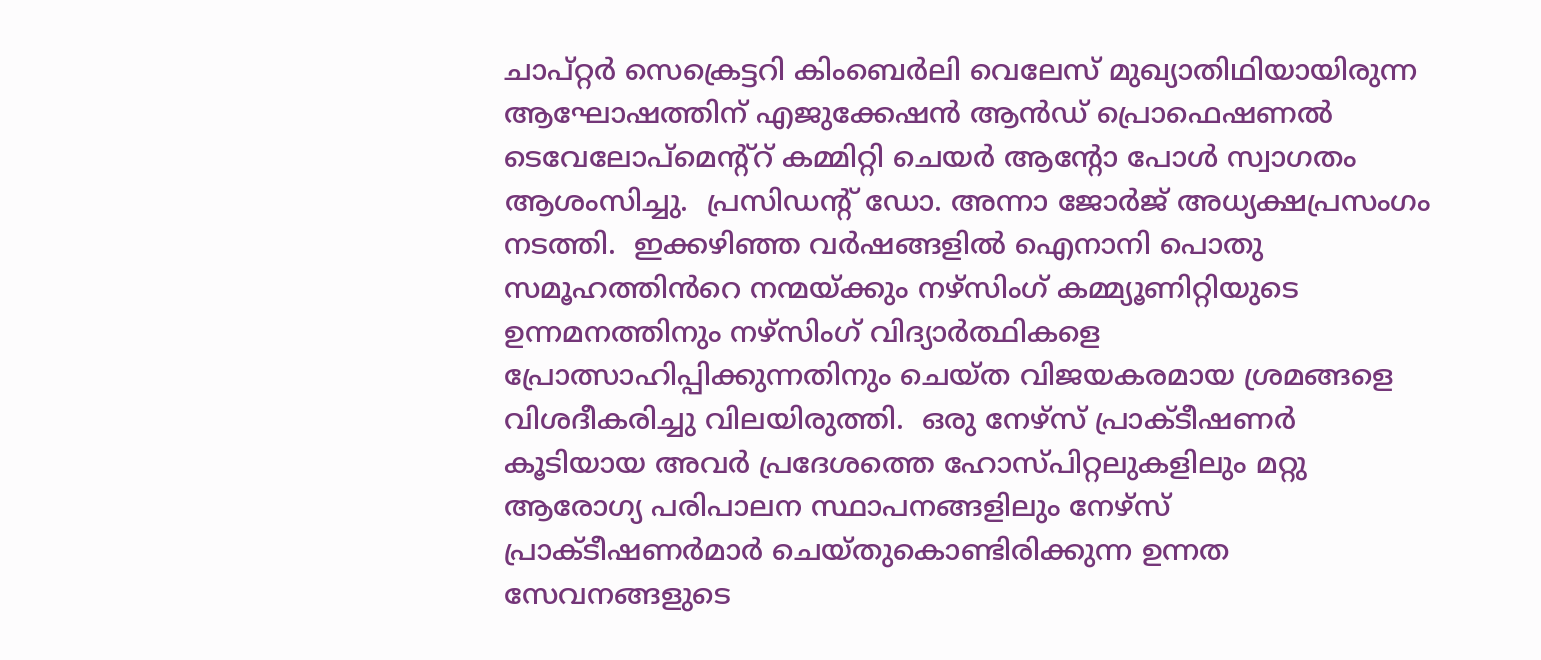ചാപ്റ്റർ സെക്രെട്ടറി കിംബെർലി വെലേസ് മുഖ്യാതിഥിയായിരുന്ന ആഘോഷത്തിന് എജുക്കേഷൻ ആൻഡ് പ്രൊഫെഷണൽ ടെവേലോപ്മെന്റ്റ് കമ്മിറ്റി ചെയർ ആന്റോ പോൾ സ്വാഗതം ആശംസിച്ചു.  പ്രസിഡന്റ് ഡോ. അന്നാ ജോർജ് അധ്യക്ഷപ്രസംഗം നടത്തി.  ഇക്കഴിഞ്ഞ വർഷങ്ങളിൽ ഐനാനി പൊതു സമൂഹത്തിൻറെ നന്മയ്ക്കും നഴ്സിംഗ് കമ്മ്യൂണിറ്റിയുടെ ഉന്നമനത്തിനും നഴ്സിംഗ് വിദ്യാർത്ഥികളെ പ്രോത്സാഹിപ്പിക്കുന്നതിനും ചെയ്ത വിജയകരമായ ശ്രമങ്ങളെ വിശദീകരിച്ചു വിലയിരുത്തി.  ഒരു നേഴ്സ് പ്രാക്ടീഷണർ കൂടിയായ അവർ പ്രദേശത്തെ ഹോസ്പിറ്റലുകളിലും മറ്റു ആരോഗ്യ പരിപാലന സ്ഥാപനങ്ങളിലും നേഴ്സ് പ്രാക്ടീഷണർമാർ ചെയ്തുകൊണ്ടിരിക്കുന്ന ഉന്നത സേവനങ്ങളുടെ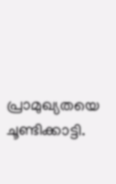പ്രാമുഖ്യതയെ ചൂണ്ടിക്കാട്ടി.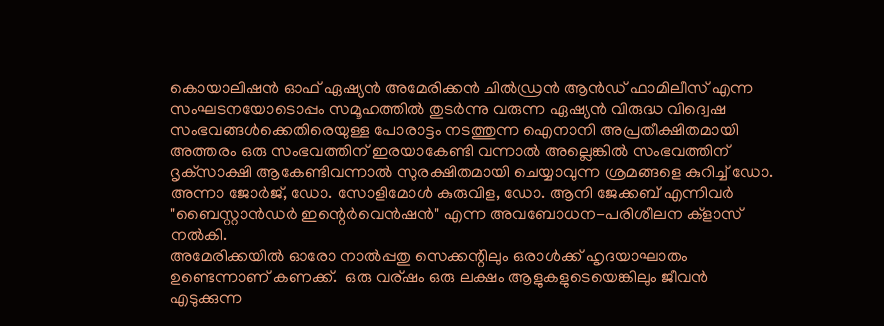കൊയാലിഷൻ ഓഫ് ഏഷ്യൻ അമേരിക്കൻ ചിൽഡ്രൻ ആൻഡ് ഫാമിലീസ് എന്ന സംഘടനയോടൊപ്പം സമൂഹത്തിൽ തുടർന്നു വരുന്ന ഏഷ്യൻ വിരുദ്ധ വിദ്വെഷ സംഭവങ്ങൾക്കെതിരെയുള്ള പോരാട്ടം നടത്തുന്ന ഐനാനി അപ്രതീക്ഷിതമായി അത്തരം ഒരു സംഭവത്തിന് ഇരയാകേണ്ടി വന്നാൽ അല്ലെങ്കിൽ സംഭവത്തിന് ദൃക്‌സാക്ഷി ആകേണ്ടിവന്നാൽ സുരക്ഷിതമായി ചെയ്യാവുന്ന ശ്രമങ്ങളെ കുറിച്ച് ഡോ. അന്നാ ജോർജ്, ഡോ. സോളിമോൾ കുരുവിള, ഡോ. ആനി ജേക്കബ് എന്നിവർ "ബൈസ്റ്റാൻഡർ ഇന്റെർവെൻഷൻ" എന്ന അവബോധന-പരിശീലന ക്‌ളാസ് നൽകി.
അമേരിക്കയിൽ ഓരോ നാൽപ്പതു സെക്കന്റിലും ഒരാൾക്ക് ഹൃദയാഘാതം ഉണ്ടെന്നാണ് കണക്ക്.  ഒരു വര്ഷം ഒരു ലക്ഷം ആളുകളുടെയെങ്കിലും ജീവൻ എടുക്കുന്ന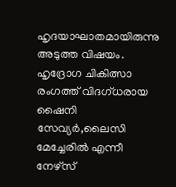ഹൃദയാഘാതമായിരുന്നു അടുത്ത വിഷയം.  ഹൃദ്രോഗ ചികിത്സാ രംഗത്ത് വിദഗ്ധരായ ഷൈനി സേവ്യർ,ലൈസി മേച്ചേരിൽ എന്നീ നേഴ്സ്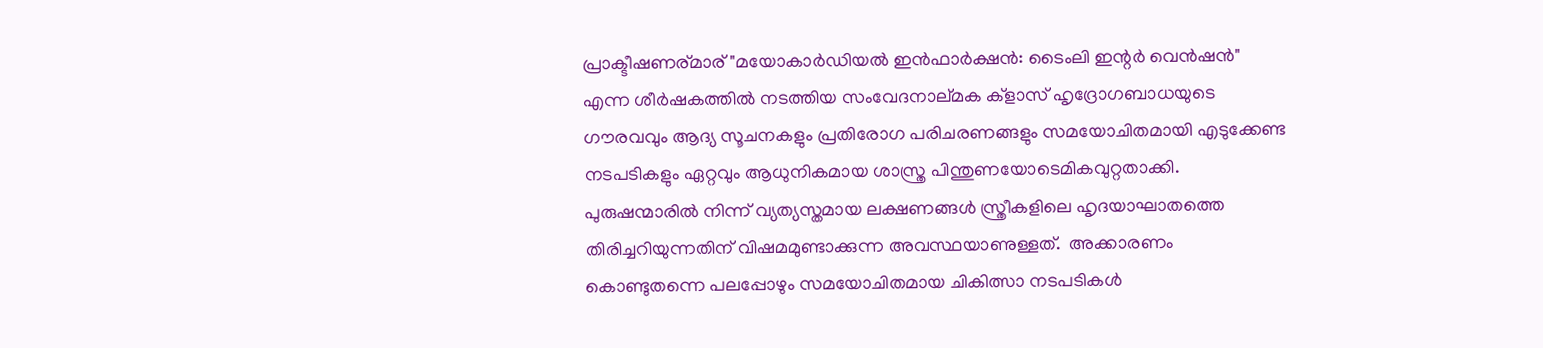പ്രാക്ടീഷണര്മാര് "മയോകാർഡിയൽ ഇൻഫാർക്ഷൻ: ടൈംലി ഇന്റർ വെൻഷൻ"  എന്ന ശീർഷകത്തിൽ നടത്തിയ സംവേദനാല്മക ക്‌ളാസ് ഹൃദ്രോഗബാധയുടെ ഗൗരവവും ആദ്യ സൂചനകളും പ്രതിരോഗ പരിചരണങ്ങളും സമയോചിതമായി എടുക്കേണ്ട നടപടികളും ഏറ്റവും ആധുനികമായ ശാസ്ത്ര പിന്തുണയോടെമികവുറ്റതാക്കി.
പുരുഷന്മാരിൽ നിന്ന് വ്യത്യസ്തമായ ലക്ഷണങ്ങൾ സ്ത്രീകളിലെ ഹൃദയാഘാതത്തെ തിരിച്ചറിയുന്നതിന് വിഷമമുണ്ടാക്കുന്ന അവസ്ഥയാണുള്ളത്.  അക്കാരണം കൊണ്ടുതന്നെ പലപ്പോഴും സമയോചിതമായ ചികിത്സാ നടപടികൾ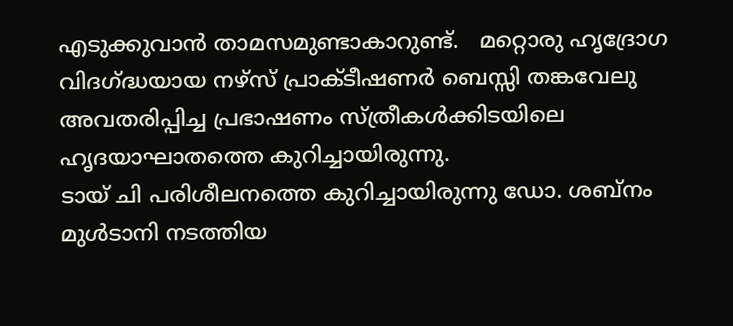എടുക്കുവാൻ താമസമുണ്ടാകാറുണ്ട്.   മറ്റൊരു ഹൃദ്രോഗ വിദഗ്‌ദ്ധയായ നഴ്സ് പ്രാക്ടീഷണർ ബെസ്സി തങ്കവേലു അവതരിപ്പിച്ച പ്രഭാഷണം സ്ത്രീകൾക്കിടയിലെ ഹൃദയാഘാതത്തെ കുറിച്ചായിരുന്നു.
ടായ് ചി പരിശീലനത്തെ കുറിച്ചായിരുന്നു ഡോ. ശബ്നം മുൾടാനി നടത്തിയ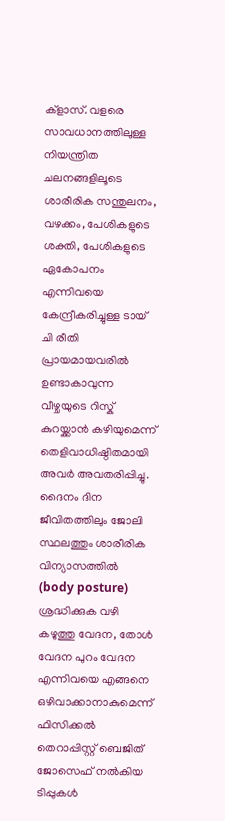ക്‌ളാസ്. വളരെ സാവധാനത്തിലുള്ള നിയന്ത്രിത ചലനങ്ങളിലൂടെ ശാരീരിക സന്തുലനം, വഴക്കം, പേശികളുടെ ശക്തി, പേശികളുടെ ഏകോപനം എന്നിവയെ കേന്ദ്രീകരിച്ചുള്ള ടായ് ചി രീതി പ്രായമായവരിൽ ഉണ്ടാകാവുന്ന വീഴ്ചയുടെ റിസ്ക് കുറയ്ക്കാൻ കഴിയുമെന്ന് തെളിവാധിഷ്ഠിതമായി അവർ അവതരിപ്പിച്ചു.  ദൈനം ദിന ജീവിതത്തിലും ജോലി സ്ഥലത്തും ശാരീരിക വിന്യാസത്തിൽ (body posture) ശ്രദ്ധിക്കുക വഴി കഴുത്തു വേദന, തോൾ വേദന പുറം വേദന എന്നിവയെ എങ്ങനെ ഒഴിവാക്കാനാകുമെന്ന് ഫിസിക്കൽ തെറാപ്പിസ്റ്റ് ബെജിത് ജോസെഫ് നൽകിയ ടിപ്പുകൾ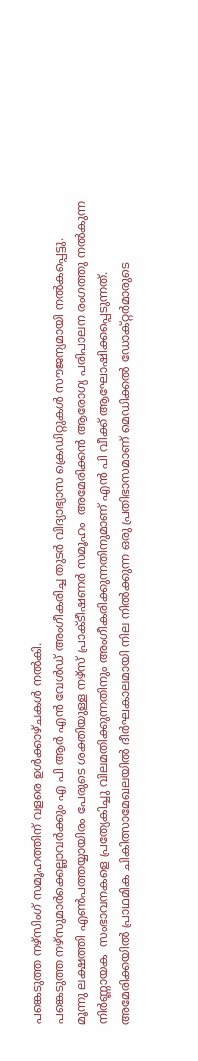പങ്കെടുത്ത നഴ്സിംഗ് സമൂഹത്തിന് വളരെ ഉൾക്കാഴ്ചകൾ നൽകി.
പങ്കെടുത്ത നഴ്സുമാർക്കെല്ലാവർക്കും എ പി ആർ എൻ വേൾഡ് അംഗീകരിച്ച തുടർ വിദ്യാഭ്യാസ ക്രെഡിറ്റുകൾ സൗജന്യമായി നൽകപ്പെട്ടു.
മൂന്നു ലക്ഷത്തി എൺപത്തയ്യായിരം പേരുടെ ശക്തിയുള്ള നഴ്സ് പ്രാക്ടീഷണർ സമൂഹം  അമേരിക്കൻ ആരോഗ്യ പരിപാലന രംഗത്തു നൽകുന്ന നിർണ്ണായക  സംഭാവനകളെ പ്രത്യേകിച്ചു വിലമതിക്കുന്നതിനും അംഗീകരിക്കുന്നതിനുമാണ് എൻ പി വീക്ക് ആഘോഷിക്കപ്പെടുന്നത്.
അമേരിക്കയിൽ പ്രാഥമിക ചികിത്സാമേഖലയിൽ ദീർഘകാലമായി നില നിൽക്കുന്ന ഒരു പ്രതിഭാസമാണ് മെഡിക്കൽ ഡോക്റ്റർമാരുടെ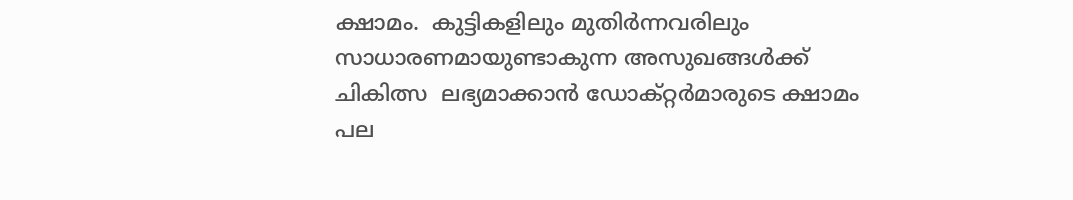ക്ഷാമം.  കുട്ടികളിലും മുതിർന്നവരിലും സാധാരണമായുണ്ടാകുന്ന അസുഖങ്ങൾക്ക് ചികിത്സ  ലഭ്യമാക്കാൻ ഡോക്റ്റർമാരുടെ ക്ഷാമം  പല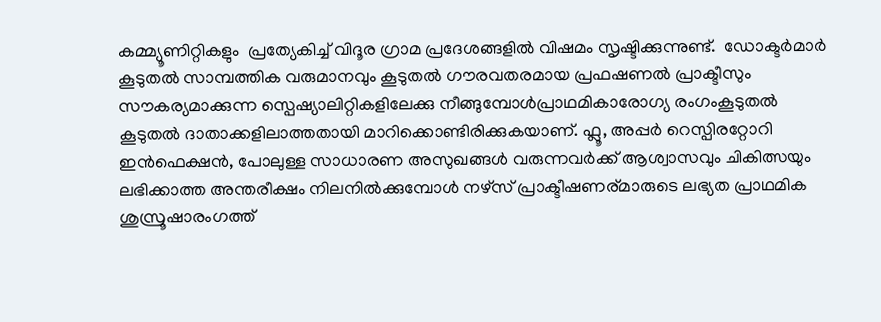കമ്മ്യൂണിറ്റികളും  പ്രത്യേകിച്ച് വിദൂര ഗ്രാമ പ്രദേശങ്ങളിൽ വിഷമം സൃഷ്ടിക്കുന്നുണ്ട്.  ഡോക്ടർമാർ കൂടുതൽ സാമ്പത്തിക വരുമാനവും കൂടുതൽ ഗൗരവതരമായ പ്രഫഷണൽ പ്രാക്ടീസും സൗകര്യമാക്കുന്ന സ്പെഷ്യാലിറ്റികളിലേക്കു നീങ്ങുമ്പോൾപ്രാഥമികാരോഗ്യ രംഗംകൂടുതൽ കൂടുതൽ ദാതാക്കളിലാത്തതായി മാറിക്കൊണ്ടിരിക്കുകയാണ്. ഫ്ലൂ, അപ്പർ റെസ്പിരറ്റോറി ഇൻഫെക്ഷൻ, പോലുള്ള സാധാരണ അസുഖങ്ങൾ വരുന്നവർക്ക് ആശ്വാസവും ചികിത്സയും ലഭിക്കാത്ത അന്തരീക്ഷം നിലനിൽക്കുമ്പോൾ നഴ്സ് പ്രാക്ടീഷണര്മാരുടെ ലഭ്യത പ്രാഥമിക ശുസ്രൂഷാരംഗത്ത്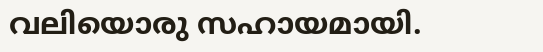വലിയൊരു സഹായമായി.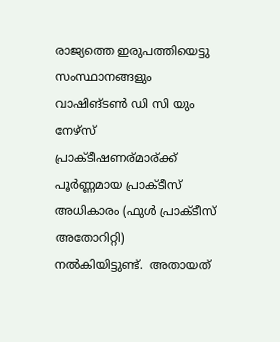രാജ്യത്തെ ഇരുപത്തിയെട്ടു സംസ്ഥാനങ്ങളും വാഷിങ്ടൺ ഡി സി യും നേഴ്സ് പ്രാക്ടീഷണര്മാര്ക്ക് പൂർണ്ണമായ പ്രാക്ടീസ് അധികാരം (ഫുൾ പ്രാക്ടീസ് അതോറിറ്റി)  നൽകിയിട്ടുണ്ട്.  അതായത്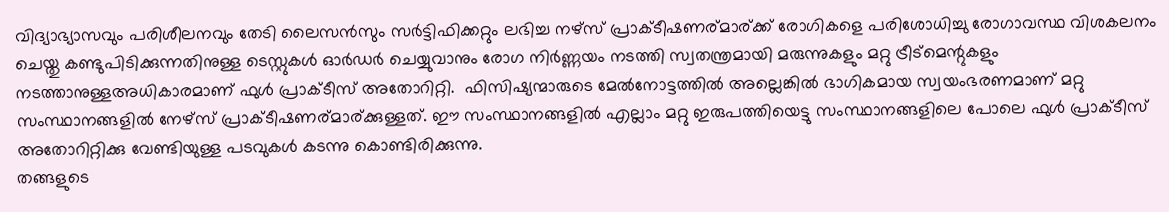വിദ്യാഭ്യാസവും പരിശീലനവും തേടി ലൈസൻസും സർട്ടിഫിക്കറ്റും ലഭിച്ച നഴ്സ് പ്രാക്ടീഷണര്മാര്ക്ക് രോഗികളെ പരിശോധിച്ചു രോഗാവസ്ഥ വിശകലനം ചെയ്തു കണ്ടുപിടിക്കുന്നതിനുള്ള ടെസ്റ്റുകൾ ഓർഡർ ചെയ്യുവാനും രോഗ നിർണ്ണയം നടത്തി സ്വതന്ത്രമായി മരുന്നുകളും മറ്റു ട്രീട്മെന്റുകളും നടത്താനുള്ളഅധികാരമാണ് ഫുൾ പ്രാക്ടീസ് അതോറിറ്റി.  ഫിസിഷ്യന്മാരുടെ മേൽനോട്ടത്തിൽ അല്ലെങ്കിൽ ഭാഗികമായ സ്വയംഭരണമാണ് മറ്റു സംസ്ഥാനങ്ങളിൽ നേഴ്സ് പ്രാക്ടീഷണര്മാര്ക്കുള്ളത്. ഈ സംസ്ഥാനങ്ങളിൽ എല്ലാം മറ്റു ഇരുപത്തിയെട്ടു സംസ്ഥാനങ്ങളിലെ പോലെ ഫുൾ പ്രാക്ടീസ് അതോറിറ്റിക്കു വേണ്ടിയുള്ള പടവുകൾ കടന്നു കൊണ്ടിരിക്കുന്നു.
തങ്ങളുടെ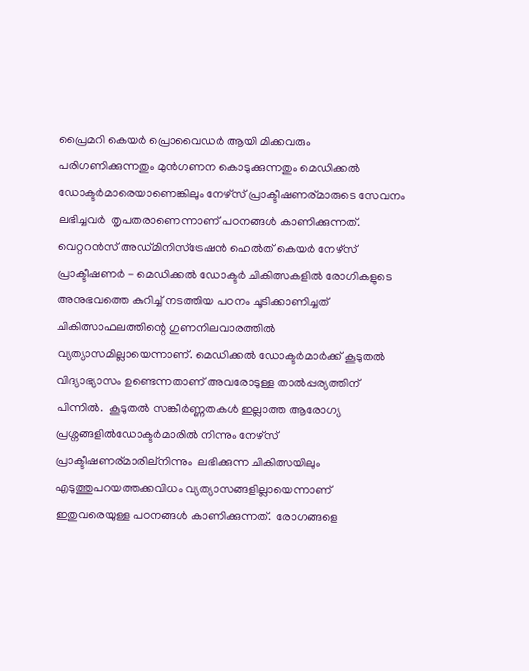പ്രൈമറി കെയർ പ്രൊവൈഡർ ആയി മിക്കവരും പരിഗണിക്കുന്നതും മുൻഗണന കൊടുക്കുന്നതും മെഡിക്കൽ ഡോക്ടർമാരെയാണെങ്കിലും നേഴ്സ് പ്രാക്ടീഷണര്മാരുടെ സേവനം  ലഭിച്ചവർ  തൃപതരാണെന്നാണ് പഠനങ്ങൾ കാണിക്കുന്നത്. വെറ്ററൻസ് അഡ്മിനിസ്ട്രേഷൻ ഹെൽത് കെയർ നേഴ്സ് പ്രാക്ടീഷണർ - മെഡിക്കൽ ഡോക്ടർ ചികിത്സകളിൽ രോഗികളുടെ അനുഭവത്തെ കുറിച്ച് നടത്തിയ പഠനം ചൂടിക്കാണിച്ചത് ചികിത്സാഫലത്തിന്റെ ഗുണനിലവാരത്തിൽ വ്യത്യാസമില്ലായെന്നാണ്. മെഡിക്കൽ ഡോക്ടർമാർക്ക് കൂടുതൽ വിദ്യാഭ്യാസം ഉണ്ടെന്നതാണ് അവരോടുള്ള താൽപ്പര്യത്തിന് പിന്നിൽ.  കൂടുതൽ സങ്കീർണ്ണതകൾ ഇല്ലാത്ത ആരോഗ്യ പ്രശ്നങ്ങളിൽഡോക്ടർമാരിൽ നിന്നും നേഴ്സ് പ്രാക്ടീഷണര്മാരില്നിന്നും  ലഭിക്കുന്ന ചികിത്സയിലും എടുത്തുപറയത്തക്കവിധം വ്യത്യാസങ്ങളില്ലായെന്നാണ് ഇതുവരെയുള്ള പഠനങ്ങൾ കാണിക്കുന്നത്.  രോഗങ്ങളെ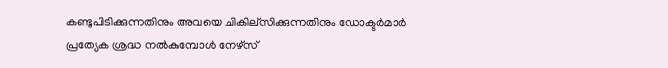കണ്ടുപിടിക്കുന്നതിനും അവയെ ചികില്സിക്കുന്നതിനും ഡോക്ടർമാർ പ്രത്യേക ശ്രദ്ധ നൽകുമ്പോൾ നേഴ്സ്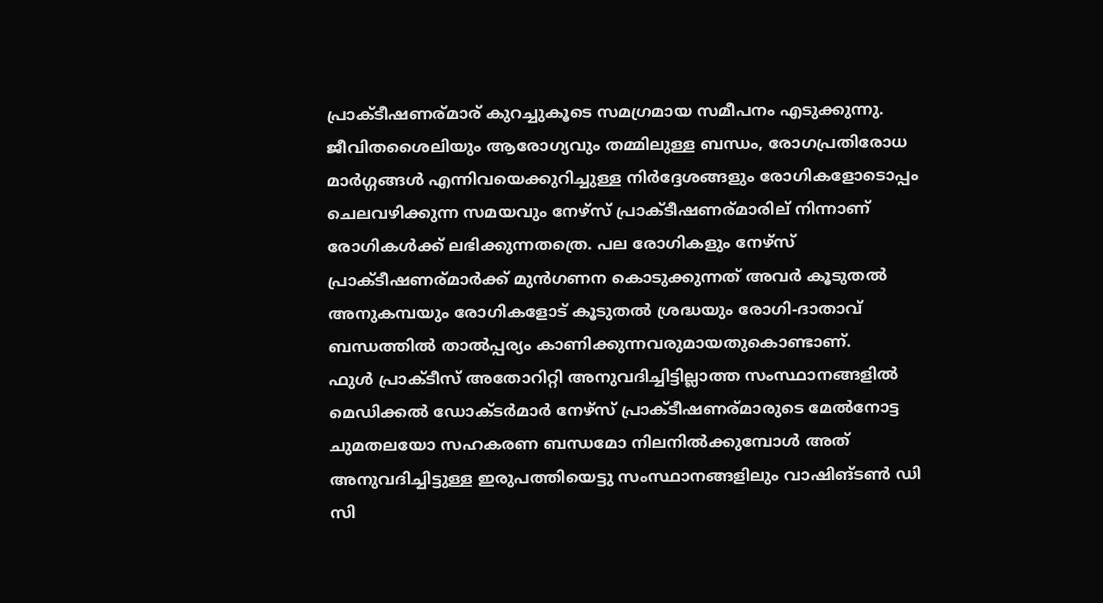പ്രാക്ടീഷണര്മാര് കുറച്ചുകൂടെ സമഗ്രമായ സമീപനം എടുക്കുന്നു.  ജീവിതശൈലിയും ആരോഗ്യവും തമ്മിലുള്ള ബന്ധം, രോഗപ്രതിരോധ മാർഗ്ഗങ്ങൾ എന്നിവയെക്കുറിച്ചുള്ള നിർദ്ദേശങ്ങളും രോഗികളോടൊപ്പം ചെലവഴിക്കുന്ന സമയവും നേഴ്സ് പ്രാക്ടീഷണര്മാരില് നിന്നാണ് രോഗികൾക്ക് ലഭിക്കുന്നതത്രെ. പല രോഗികളും നേഴ്സ് പ്രാക്ടീഷണര്മാർക്ക് മുൻഗണന കൊടുക്കുന്നത് അവർ കൂടുതൽ അനുകമ്പയും രോഗികളോട് കൂടുതൽ ശ്രദ്ധയും രോഗി-ദാതാവ് ബന്ധത്തിൽ താൽപ്പര്യം കാണിക്കുന്നവരുമായതുകൊണ്ടാണ്.
ഫുൾ പ്രാക്ടീസ് അതോറിറ്റി അനുവദിച്ചിട്ടില്ലാത്ത സംസ്ഥാനങ്ങളിൽ മെഡിക്കൽ ഡോക്ടർമാർ നേഴ്സ് പ്രാക്ടീഷണര്മാരുടെ മേൽനോട്ട ചുമതലയോ സഹകരണ ബന്ധമോ നിലനിൽക്കുമ്പോൾ അത് അനുവദിച്ചിട്ടുള്ള ഇരുപത്തിയെട്ടു സംസ്ഥാനങ്ങളിലും വാഷിങ്ടൺ ഡി സി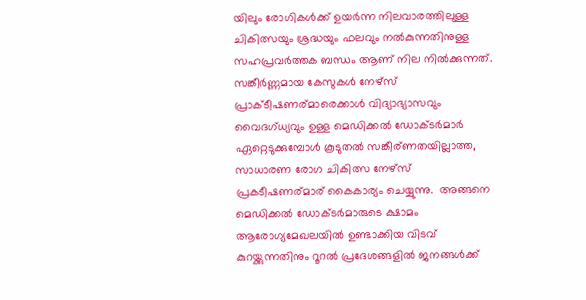യിലും രോഗികൾക്ക് ഉയർന്ന നിലവാരത്തിലുള്ള ചികിത്സയും ശ്രദ്ധയും ഫലവും നൽകുന്നതിനുള്ള സഹപ്രവർത്തക ബന്ധം ആണ് നില നിൽക്കുന്നത്.  സങ്കീർണ്ണമായ കേസുകൾ നേഴ്സ് പ്രാക്ടീഷണര്മാരെക്കാൾ വിദ്യാഭ്യാസവും വൈദഗ്ധ്യവും ഉള്ള മെഡിക്കൽ ഡോക്ടർമാർ ഏറ്റെടുക്കുമ്പോൾ കൂടുതൽ സങ്കീര്ണതയില്ലാത്ത, സാധാരണ രോഗ ചികിത്സ നേഴ്സ് പ്രകടീഷണര്മാര് കൈകാര്യം ചെയ്യുന്നു.  അങ്ങനെ മെഡിക്കൽ ഡോക്ടർമാരുടെ ക്ഷാമം ആരോഗ്യമേഖലയിൽ ഉണ്ടാക്കിയ വിടവ് കുറയ്ക്കുന്നതിനും റൂറൽ പ്രദേശങ്ങളിൽ ജനങ്ങൾക്ക്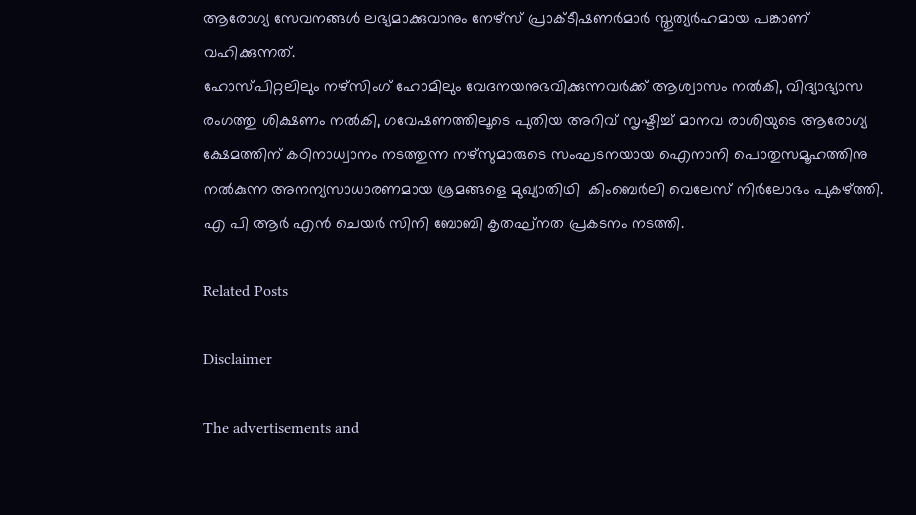ആരോഗ്യ സേവനങ്ങൾ ലഭ്യമാക്കുവാനും നേഴ്സ് പ്രാക്ടീഷണർമാർ സ്തുത്യർഹമായ പങ്കാണ് വഹിക്കുന്നത്.
ഹോസ്പിറ്റലിലും നഴ്സിംഗ് ഹോമിലും വേദനയനുഭവിക്കുന്നവർക്ക് ആശ്വാസം നൽകി, വിദ്യാഭ്യാസ രംഗത്തു ശിക്ഷണം നൽകി, ഗവേഷണത്തിലൂടെ പുതിയ അറിവ് സൃഷ്ടിച്ച് മാനവ രാശിയുടെ ആരോഗ്യ ക്ഷേമത്തിന് കഠിനാധ്വാനം നടത്തുന്ന നഴ്സുമാരുടെ സംഘടനയായ ഐനാനി പൊതുസമൂഹത്തിനു നൽകുന്ന അനന്യസാധാരണമായ ശ്രമങ്ങളെ മുഖ്യാതിഥി  കിംബെർലി വെലേസ് നിർലോഭം പുകഴ്ത്തി.
എ പി ആർ എൻ ചെയർ സിനി ബോബി കൃതഘ്‌നത പ്രകടനം നടത്തി.

Related Posts

Disclaimer

The advertisements and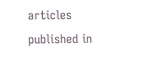articles published in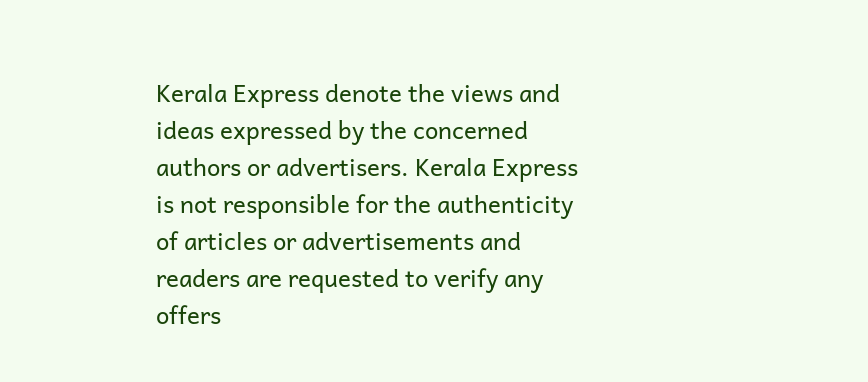Kerala Express denote the views and ideas expressed by the concerned authors or advertisers. Kerala Express is not responsible for the authenticity of articles or advertisements and readers are requested to verify any offers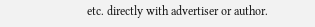etc. directly with advertiser or author.